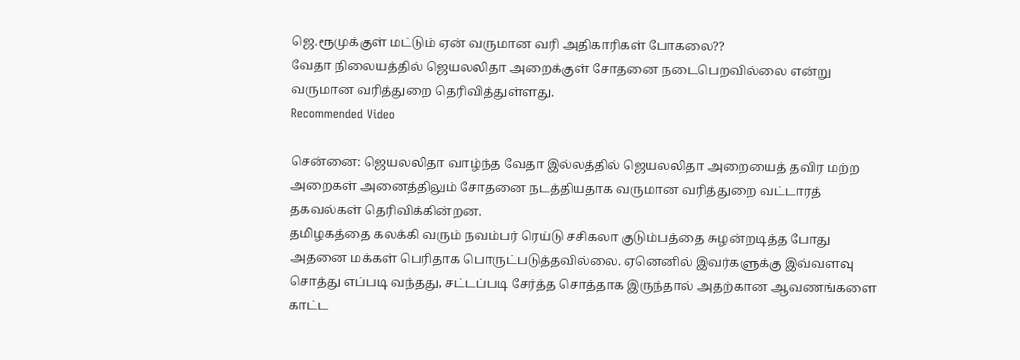ஜெ.ரூமுக்குள் மட்டும் ஏன் வருமான வரி அதிகாரிகள் போகலை??
வேதா நிலையத்தில் ஜெயலலிதா அறைக்குள் சோதனை நடைபெறவில்லை என்று வருமான வரித்துறை தெரிவித்துள்ளது.
Recommended Video

சென்னை: ஜெயலலிதா வாழ்ந்த வேதா இல்லத்தில் ஜெயலலிதா அறையைத் தவிர மற்ற அறைகள் அனைத்திலும் சோதனை நடத்தியதாக வருமான வரித்துறை வட்டாரத் தகவல்கள் தெரிவிக்கின்றன.
தமிழகத்தை கலக்கி வரும் நவம்பர் ரெய்டு சசிகலா குடும்பத்தை சுழன்றடித்த போது அதனை மக்கள் பெரிதாக பொருட்படுத்தவில்லை. ஏனெனில் இவர்களுக்கு இவ்வளவு சொத்து எப்படி வந்தது, சட்டப்படி சேர்த்த சொத்தாக இருந்தால் அதற்கான ஆவணங்களை காட்ட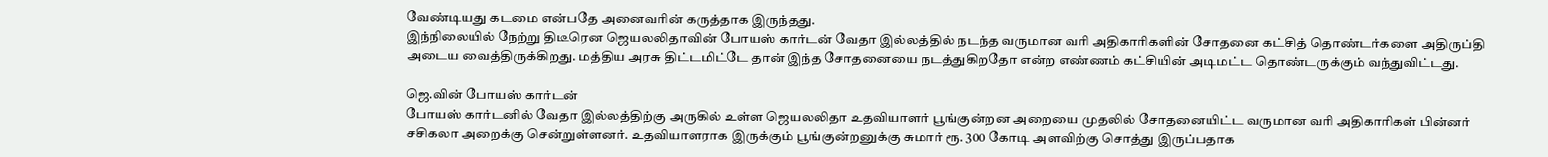வேண்டியது கடமை என்பதே அனைவரின் கருத்தாக இருந்தது.
இந்நிலையில் நேற்று திடீரென ஜெயலலிதாவின் போயஸ் கார்டன் வேதா இல்லத்தில் நடந்த வருமான வரி அதிகாரிகளின் சோதனை கட்சித் தொண்டர்களை அதிருப்தி அடைய வைத்திருக்கிறது. மத்திய அரசு திட்டமிட்டே தான் இந்த சோதனையை நடத்துகிறதோ என்ற எண்ணம் கட்சியின் அடிமட்ட தொண்டருக்கும் வந்துவிட்டது.

ஜெ.வின் போயஸ் கார்டன்
போயஸ் கார்டனில் வேதா இல்லத்திற்கு அருகில் உள்ள ஜெயலலிதா உதவியாளர் பூங்குன்றன அறையை முதலில் சோதனையிட்ட வருமான வரி அதிகாரிகள் பின்னர் சசிகலா அறைக்கு சென்றுள்ளனர். உதவியாளராக இருக்கும் பூங்குன்றனுக்கு சுமார் ரூ. 300 கோடி அளவிற்கு சொத்து இருப்பதாக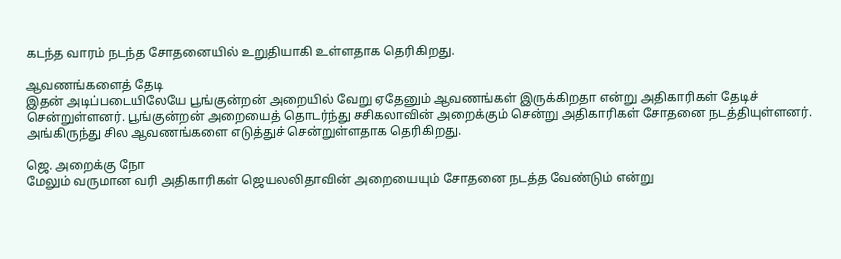கடந்த வாரம் நடந்த சோதனையில் உறுதியாகி உள்ளதாக தெரிகிறது.

ஆவணங்களைத் தேடி
இதன் அடிப்படையிலேயே பூங்குன்றன் அறையில் வேறு ஏதேனும் ஆவணங்கள் இருக்கிறதா என்று அதிகாரிகள் தேடிச் சென்றுள்ளனர். பூங்குன்றன் அறையைத் தொடர்ந்து சசிகலாவின் அறைக்கும் சென்று அதிகாரிகள் சோதனை நடத்தியுள்ளனர். அங்கிருந்து சில ஆவணங்களை எடுத்துச் சென்றுள்ளதாக தெரிகிறது.

ஜெ. அறைக்கு நோ
மேலும் வருமான வரி அதிகாரிகள் ஜெயலலிதாவின் அறையையும் சோதனை நடத்த வேண்டும் என்று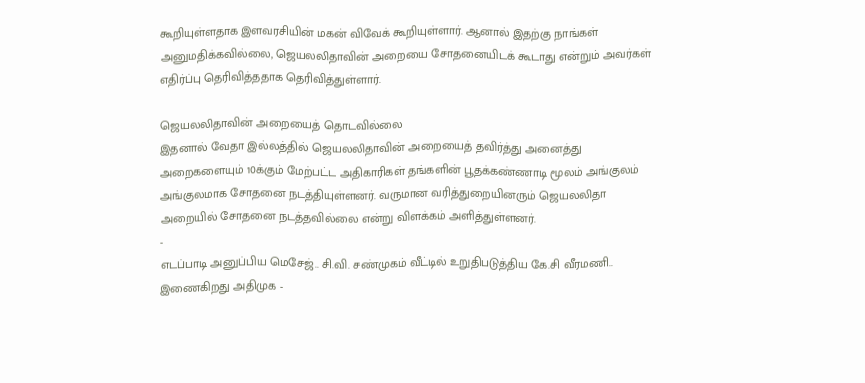கூறியுள்ளதாக இளவரசியின் மகன் விவேக் கூறியுள்ளார். ஆனால் இதற்கு நாங்கள் அனுமதிக்கவில்லை, ஜெயலலிதாவின் அறையை சோதனையிடக் கூடாது என்றும் அவர்கள் எதிர்ப்பு தெரிவித்ததாக தெரிவித்துள்ளார்.

ஜெயலலிதாவின் அறையைத் தொடவில்லை
இதனால் வேதா இல்லத்தில் ஜெயலலிதாவின் அறையைத் தவிர்த்து அனைத்து அறைகளையும் 10க்கும் மேற்பட்ட அதிகாரிகள் தங்களின் பூதக்கண்ணாடி மூலம் அங்குலம் அங்குலமாக சோதனை நடத்தியுள்ளனர். வருமான வரித்துறையினரும் ஜெயலலிதா அறையில் சோதனை நடத்தவில்லை என்று விளக்கம் அளித்துள்ளனர்.
-
எடப்பாடி அனுப்பிய மெசேஜ்.. சி.வி. சண்முகம் வீட்டில் உறுதிபடுத்திய கே.சி வீரமணி.. இணைகிறது அதிமுக -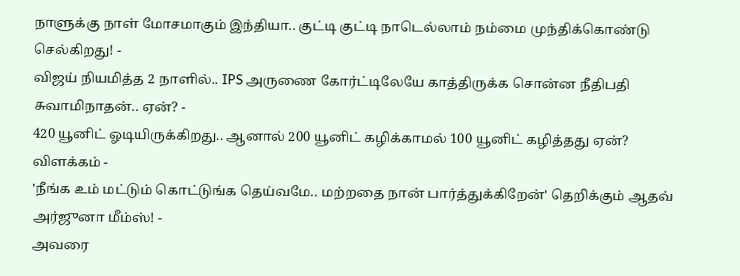நாளுக்கு நாள் மோசமாகும் இந்தியா.. குட்டி குட்டி நாடெல்லாம் நம்மை முந்திக்கொண்டு செல்கிறது! -
விஜய் நியமித்த 2 நாளில்.. IPS அருணை கோர்ட்டிலேயே காத்திருக்க சொன்ன நீதிபதி சுவாமிநாதன்.. ஏன்? -
420 யூனிட் ஓடியிருக்கிறது.. ஆனால் 200 யூனிட் கழிக்காமல் 100 யூனிட் கழித்தது ஏன்? விளக்கம் -
'நீங்க உம் மட்டும் கொட்டுங்க தெய்வமே.. மற்றதை நான் பார்த்துக்கிறேன்' தெறிக்கும் ஆதவ் அர்ஜுனா மீம்ஸ்! -
அவரை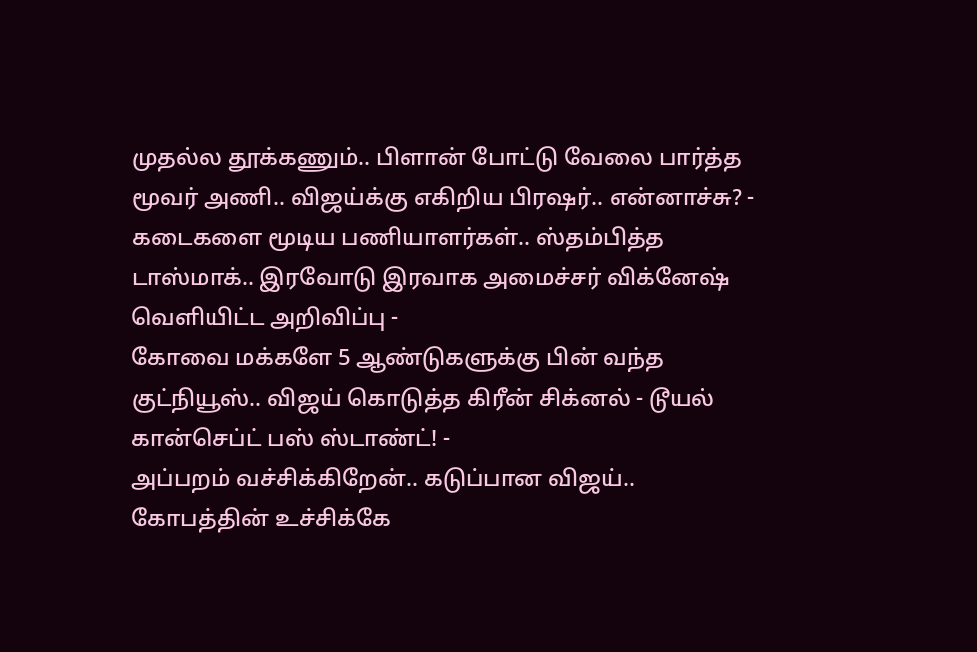முதல்ல தூக்கணும்.. பிளான் போட்டு வேலை பார்த்த மூவர் அணி.. விஜய்க்கு எகிறிய பிரஷர்.. என்னாச்சு? -
கடைகளை மூடிய பணியாளர்கள்.. ஸ்தம்பித்த டாஸ்மாக்.. இரவோடு இரவாக அமைச்சர் விக்னேஷ் வெளியிட்ட அறிவிப்பு -
கோவை மக்களே 5 ஆண்டுகளுக்கு பின் வந்த குட்நியூஸ்.. விஜய் கொடுத்த கிரீன் சிக்னல் - டூயல் கான்செப்ட் பஸ் ஸ்டாண்ட்! -
அப்பறம் வச்சிக்கிறேன்.. கடுப்பான விஜய்.. கோபத்தின் உச்சிக்கே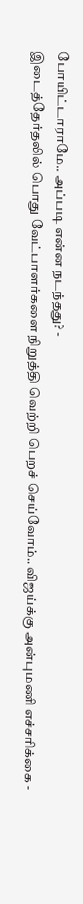போயிட்டாராமே.. அப்படி என்ன நடந்தது? -
இடைத்தேர்தலில் பொது வேட்பாளர்களை நிறுத்தி வெற்றி பெறச் செய்வோம்.. விஜய்க்கு அன்புமணி எச்சரிக்கை -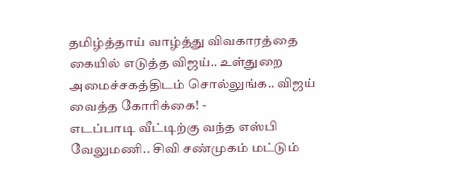தமிழ்த்தாய் வாழ்த்து விவகாரத்தை கையில் எடுத்த விஜய்.. உள்துறை அமைச்சகத்திடம் சொல்லுங்க.. விஜய் வைத்த கோரிக்கை! -
எடப்பாடி வீட்டிற்கு வந்த எஸ்பி வேலுமணி.. சிவி சண்முகம் மட்டும்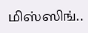மிஸ்ஸிங்..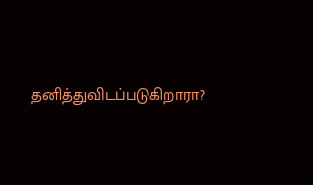தனித்துவிடப்படுகிறாரா?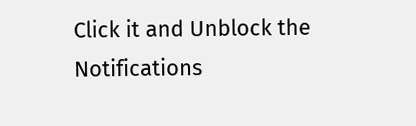Click it and Unblock the Notifications